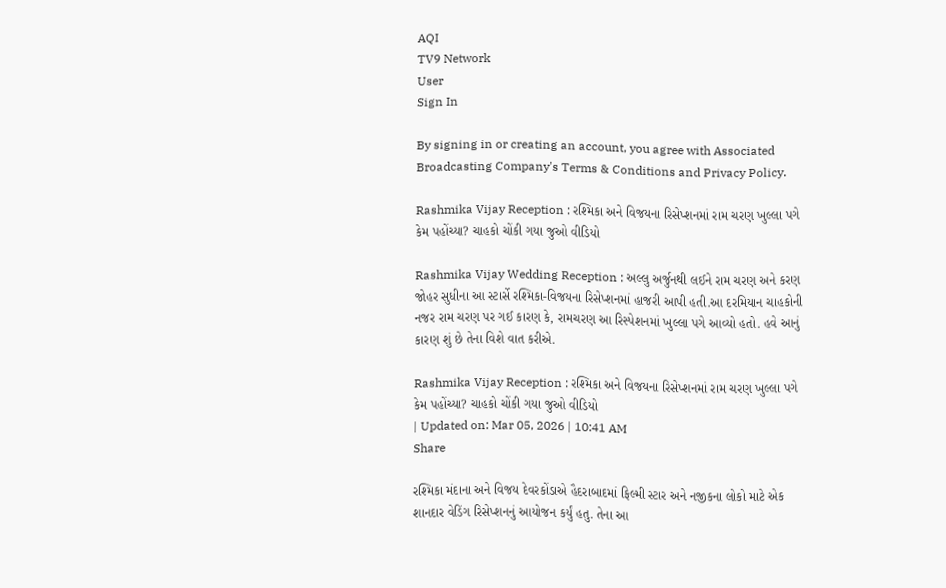AQI
TV9 Network
User
Sign In

By signing in or creating an account, you agree with Associated Broadcasting Company's Terms & Conditions and Privacy Policy.

Rashmika Vijay Reception : રશ્મિકા અને વિજયના રિસેપ્શનમાં રામ ચરણ ખુલ્લા પગે કેમ પહોંચ્યા? ચાહકો ચોંકી ગયા જુઓ વીડિયો

Rashmika Vijay Wedding Reception : અલ્લુ અર્જુનથી લઈને રામ ચરણ અને કરણ જોહર સુધીના આ સ્ટાર્સે રશ્મિકા-વિજયના રિસેપ્શનમાં હાજરી આપી હતી.આ દરમિયાન ચાહકોની નજર રામ ચરણ પર ગઈ કારણ કે, રામચરણ આ રિસ્પેશનમાં ખુલ્લા પગે આવ્યો હતો. હવે આનું કારણ શું છે તેના વિશે વાત કરીએ.

Rashmika Vijay Reception : રશ્મિકા અને વિજયના રિસેપ્શનમાં રામ ચરણ ખુલ્લા પગે કેમ પહોંચ્યા? ચાહકો ચોંકી ગયા જુઓ વીડિયો
| Updated on: Mar 05, 2026 | 10:41 AM
Share

રશ્મિકા મંદાના અને વિજય દેવરકોંડાએ હૈદરાબાદમાં ફિલ્મી સ્ટાર અને નજીકના લોકો માટે એક શાનદાર વેડિંગ રિસેપ્શનનું આયોજન કર્યું હતુ. તેના આ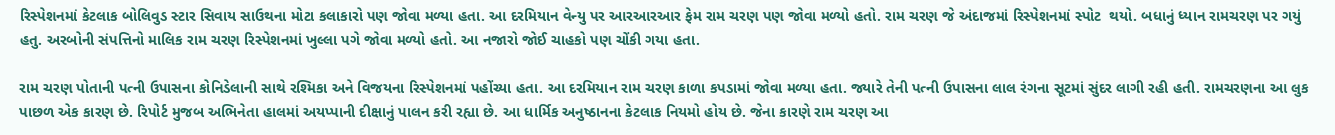રિસ્પેશનમાં કેટલાક બોલિવુડ સ્ટાર સિવાય સાઉથના મોટા કલાકારો પણ જોવા મળ્યા હતા. આ દરમિયાન વેન્યુ પર આરઆરઆર ફેમ રામ ચરણ પણ જોવા મળ્યો હતો. રામ ચરણ જે અંદાજમાં રિસ્પેશનમાં સ્પોટ  થયો. બધાનું ધ્યાન રામચરણ પર ગયું હતુ. અરબોની સંપત્તિનો માલિક રામ ચરણ રિસ્પેશનમાં ખુલ્લા પગે જોવા મળ્યો હતો. આ નજારો જોઈ ચાહકો પણ ચોંકી ગયા હતા.

રામ ચરણ પોતાની પત્ની ઉપાસના કોનિડેલાની સાથે રશ્મિકા અને વિજયના રિસ્પેશનમાં પહોંચ્યા હતા. આ દરમિયાન રામ ચરણ કાળા કપડામાં જોવા મળ્યા હતા. જ્યારે તેની પત્ની ઉપાસના લાલ રંગના સૂટમાં સુંદર લાગી રહી હતી. રામચરણના આ લુક પાછળ એક કારણ છે. રિપોર્ટ મુજબ અભિનેતા હાલમાં અયપ્પાની દીક્ષાનું પાલન કરી રહ્યા છે. આ ધાર્મિક અનુષ્ઠાનના કેટલાક નિયમો હોય છે. જેના કારણે રામ ચરણ આ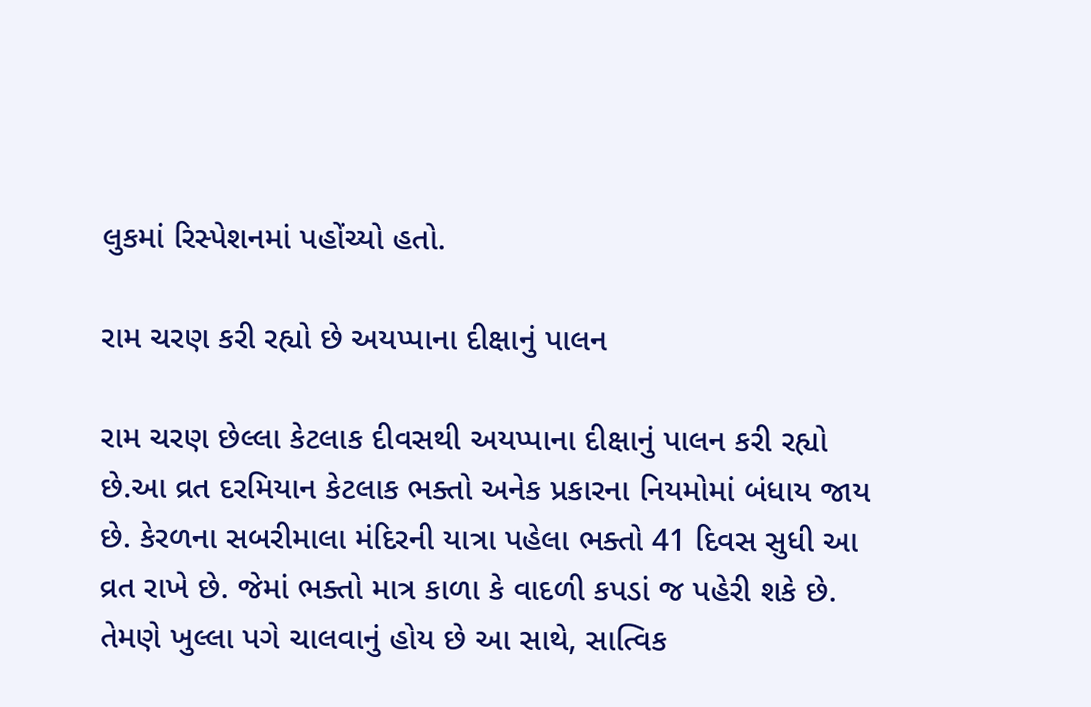લુકમાં રિસ્પેશનમાં પહોંચ્યો હતો.

રામ ચરણ કરી રહ્યો છે અયપ્પાના દીક્ષાનું પાલન

રામ ચરણ છેલ્લા કેટલાક દીવસથી અયપ્પાના દીક્ષાનું પાલન કરી રહ્યો છે.આ વ્રત દરમિયાન કેટલાક ભક્તો અનેક પ્રકારના નિયમોમાં બંધાય જાય છે. કેરળના સબરીમાલા મંદિરની યાત્રા પહેલા ભક્તો 41 દિવસ સુધી આ વ્રત રાખે છે. જેમાં ભક્તો માત્ર કાળા કે વાદળી કપડાં જ પહેરી શકે છે. તેમણે ખુલ્લા પગે ચાલવાનું હોય છે આ સાથે, સાત્વિક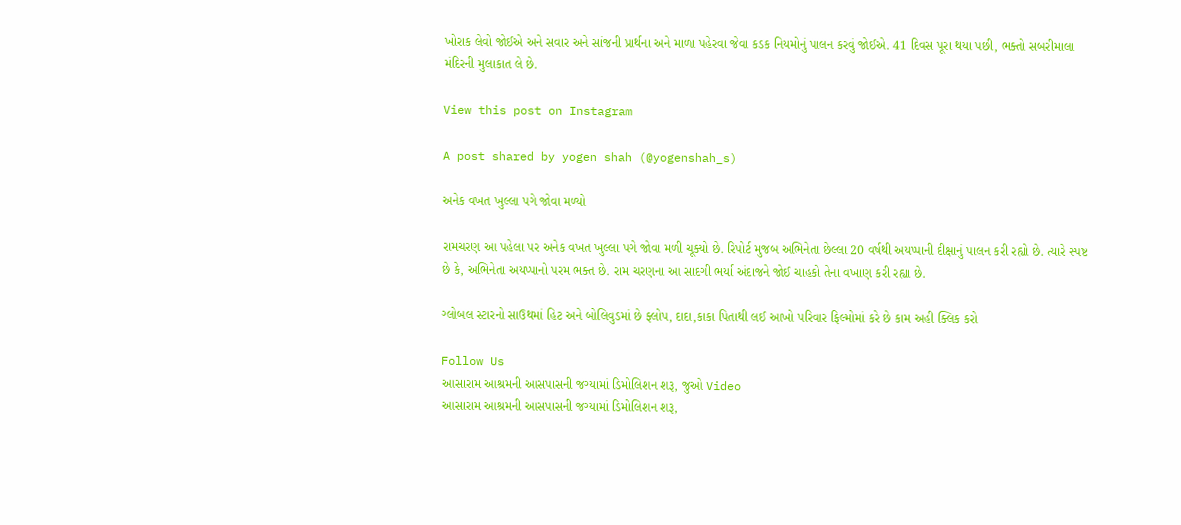ખોરાક લેવો જોઈએ અને સવાર અને સાંજની પ્રાર્થના અને માળા પહેરવા જેવા કડક નિયમોનું પાલન કરવું જોઈએ. 41 દિવસ પૂરા થયા પછી, ભક્તો સબરીમાલા મંદિરની મુલાકાત લે છે.

View this post on Instagram

A post shared by yogen shah (@yogenshah_s)

અનેક વખત ખુલ્લા પગે જોવા મળ્યો

રામચરણ આ પહેલા પર અનેક વખત ખુલ્લા પગે જોવા મળી ચૂક્યો છે. રિપોર્ટ મુજબ અભિનેતા છેલ્લા 20 વર્ષથી અયપ્પાની દીક્ષાનું પાલન કરી રહ્યો છે. ત્યારે સ્પષ્ટ છે કે, અભિનેતા અયપ્પાનો પરમ ભક્ત છે. રામ ચરણના આ સાદગી ભર્યા અંદાજને જોઈ ચાહકો તેના વખાણ કરી રહ્યા છે.

ગ્લોબલ સ્ટારનો સાઉથમાં હિટ અને બોલિવુડમાં છે ફ્લોપ, દાદા,કાકા પિતાથી લઈ આખો પરિવાર ફિલ્મોમાં કરે છે કામ અહી ક્લિક કરો

Follow Us
આસારામ આશ્રમની આસપાસની જગ્યામાં ડિમોલિશન શરૂ, જુઓ Video
આસારામ આશ્રમની આસપાસની જગ્યામાં ડિમોલિશન શરૂ,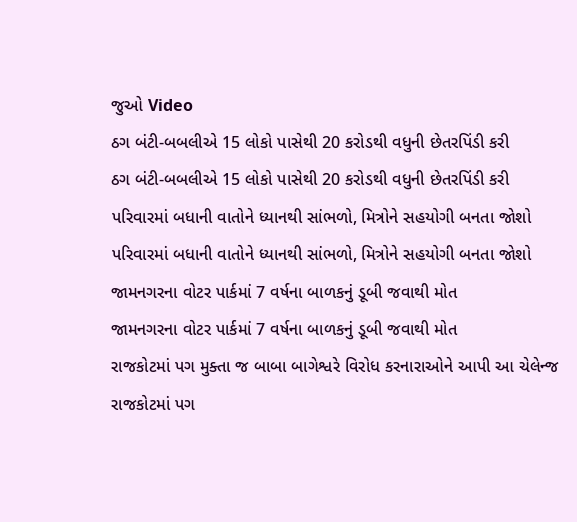જુઓ Video
ઠગ બંટી-બબલીએ 15 લોકો પાસેથી 20 કરોડથી વધુની છેતરપિંડી કરી
ઠગ બંટી-બબલીએ 15 લોકો પાસેથી 20 કરોડથી વધુની છેતરપિંડી કરી
પરિવારમાં બધાની વાતોને ધ્યાનથી સાંભળો, મિત્રોને સહયોગી બનતા જોશો
પરિવારમાં બધાની વાતોને ધ્યાનથી સાંભળો, મિત્રોને સહયોગી બનતા જોશો
જામનગરના વોટર પાર્કમાં 7 વર્ષના બાળકનું ડૂબી જવાથી મોત
જામનગરના વોટર પાર્કમાં 7 વર્ષના બાળકનું ડૂબી જવાથી મોત
રાજકોટમાં પગ મુક્તા જ બાબા બાગેશ્વરે વિરોધ કરનારાઓને આપી આ ચેલેન્જ
રાજકોટમાં પગ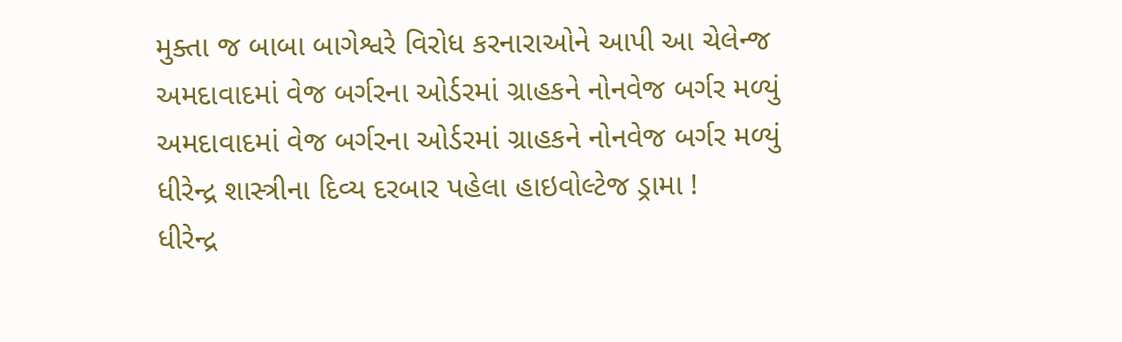મુક્તા જ બાબા બાગેશ્વરે વિરોધ કરનારાઓને આપી આ ચેલેન્જ
અમદાવાદમાં વેજ બર્ગરના ઓર્ડરમાં ગ્રાહકને નોનવેજ બર્ગર મળ્યું
અમદાવાદમાં વેજ બર્ગરના ઓર્ડરમાં ગ્રાહકને નોનવેજ બર્ગર મળ્યું
ધીરેન્દ્ર શાસ્ત્રીના દિવ્ય દરબાર પહેલા હાઇવોલ્ટેજ ડ્રામા !
ધીરેન્દ્ર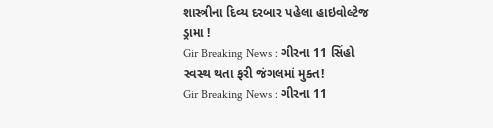શાસ્ત્રીના દિવ્ય દરબાર પહેલા હાઇવોલ્ટેજ ડ્રામા !
Gir Breaking News : ગીરના 11 સિંહો સ્વસ્થ થતા ફરી જંગલમાં મુક્ત!
Gir Breaking News : ગીરના 11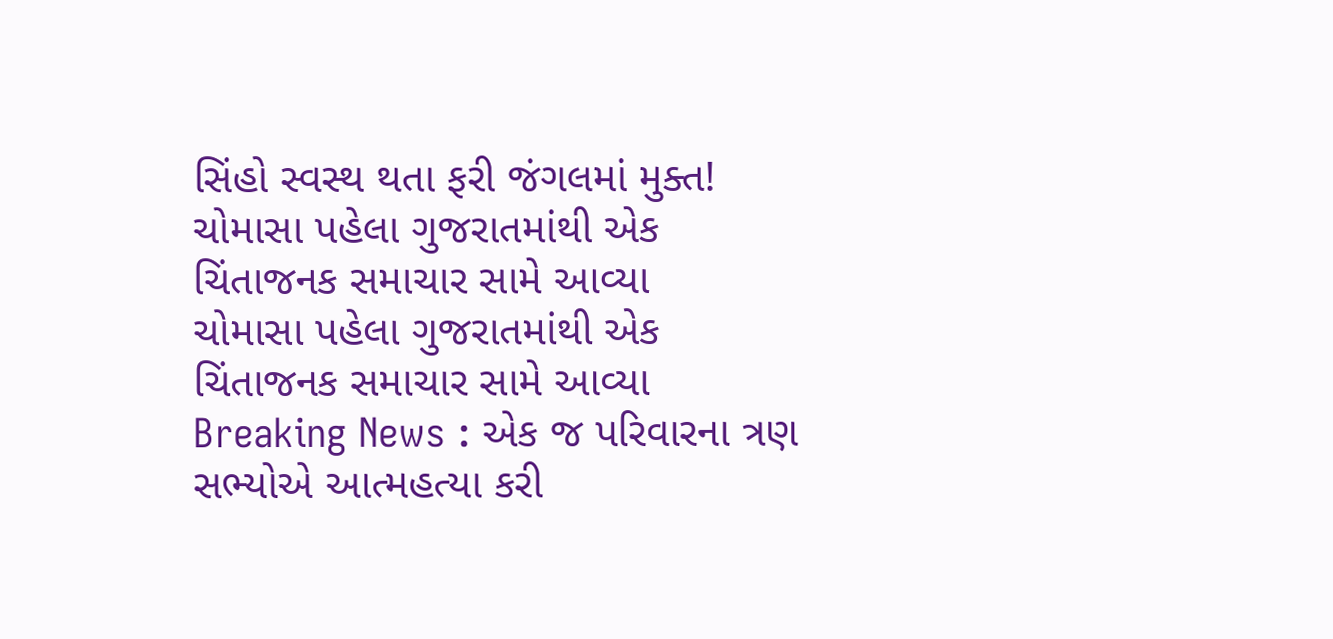સિંહો સ્વસ્થ થતા ફરી જંગલમાં મુક્ત!
ચોમાસા પહેલા ગુજરાતમાંથી એક ચિંતાજનક સમાચાર સામે આવ્યા
ચોમાસા પહેલા ગુજરાતમાંથી એક ચિંતાજનક સમાચાર સામે આવ્યા
Breaking News : એક જ પરિવારના ત્રણ સભ્યોએ આત્મહત્યા કરી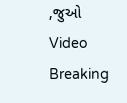,જુઓ Video
Breaking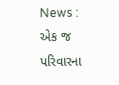News : એક જ પરિવારના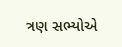ત્રણ સભ્યોએ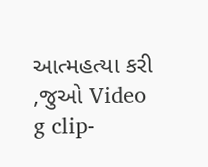આત્મહત્યા કરી ,જુઓ Video
g clip-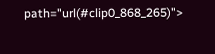path="url(#clip0_868_265)">